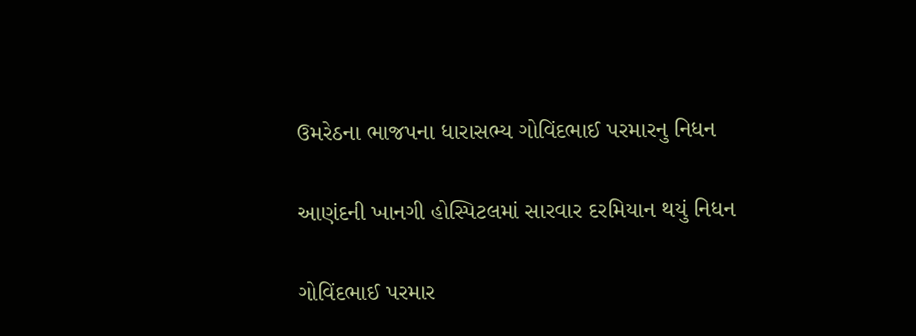ઉમરેઠના ભાજપના ધારાસભ્ય ગોવિંદભાઈ પરમારનુ નિધન

આણંદની ખાનગી હોસ્પિટલમાં સારવાર દરમિયાન થયું નિધન

ગોવિંદભાઈ પરમાર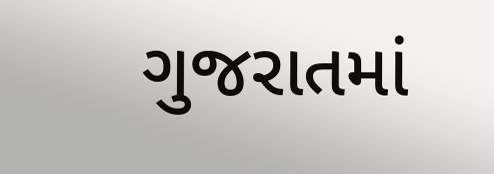ગુજરાતમાં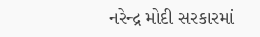નરેન્દ્ર મોદી સરકારમાં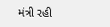મંત્રી રહી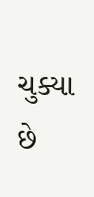ચુક્યા છે